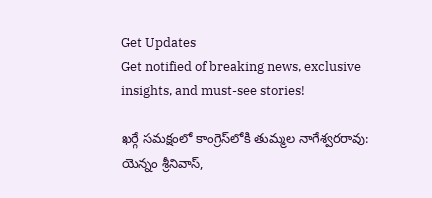Get Updates
Get notified of breaking news, exclusive insights, and must-see stories!

ఖర్గే సమక్షంలో కాంగ్రెస్‌లోకి తుమ్మల నాగేశ్వరరావు: యెన్నం శ్రీనివాస్,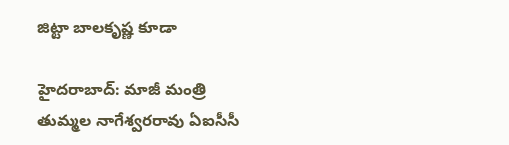జిట్టా బాలకృష్ణ కూడా

హైదరాబాద్: మాజీ మంత్రి తుమ్మల నాగేశ్వరరావు ఏఐసీసీ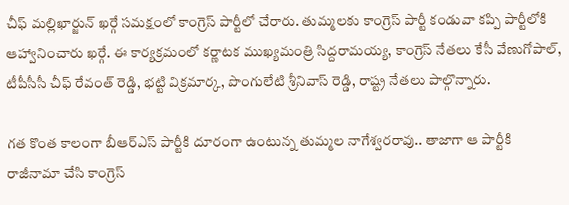చీఫ్ మల్లిఖార్జున్ ఖర్గే సమక్షంలో కాంగ్రెస్ పార్టీలో చేరారు. తుమ్మలకు కాంగ్రెస్ పార్టీ కండువా కప్పి పార్టీలోకి ఆహ్వానించారు ఖర్గే. ఈ కార్యక్రమంలో కర్ణాటక ముఖ్యమంత్రి సిద్దరామయ్య, కాంగ్రెస్ నేతలు కేసీ వేణుగోపాల్, టీపీసీసీ చీఫ్ రేవంత్ రెడ్డి, భట్టి విక్రమార్క, పొంగులేటి శ్రీనివాస్ రెడ్డి, రాష్ట్ర నేతలు పాల్గొన్నారు.

గత కొంత కాలంగా బీఆర్ఎస్ పార్టీకి దూరంగా ఉంటున్న తుమ్మల నాగేశ్వరరావు.. తాజాగా ఆ పార్టీకి రాజీనామా చేసి కాంగ్రెస్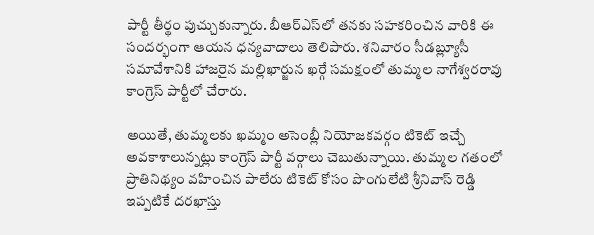పార్టీ తీర్థం పుచ్చుకున్నారు. బీఆర్ఎస్‌లో తనకు సహకరించిన వారికి ఈ సందర్భంగా ఆయన ధన్యవాదాలు తెలిపారు. శనివారం సీడబ్ల్యూసీ సమావేశానికి హాజరైన మల్లిఖార్జున ఖర్గే సమక్షంలో తుమ్మల నాగేశ్వరరావు కాంగ్రెస్ పార్టీలో చేరారు.

అయితే, తుమ్మలకు ఖమ్మం అసెంబ్లీ నియోజకవర్గం టికెట్ ఇచ్చే అవకాశాలున్నట్లు కాంగ్రెస్ పార్టీ వర్గాలు చెబుతున్నాయి. తుమ్మల గతంలో ప్రాతినిథ్యం వహించిన పాలేరు టికెట్ కోసం పొంగులేటి శ్రీనివాస్ రెడ్డి ఇప్పటికే దరఖాస్తు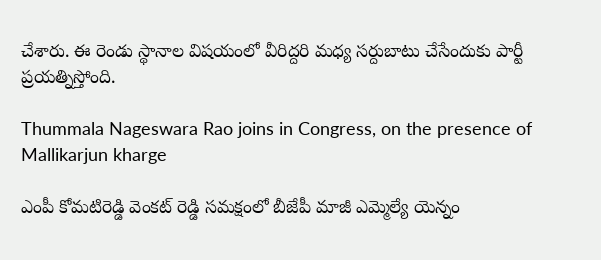చేశారు. ఈ రెండు స్థానాల విషయంలో వీరిద్దరి మధ్య సర్దుబాటు చేసేందుకు పార్టీ ప్రయత్నిస్తోంది.

Thummala Nageswara Rao joins in Congress, on the presence of Mallikarjun kharge

ఎంపీ కోమటిరెడ్డి వెంకట్ రెడ్డి సమక్షంలో బీజేపీ మాజీ ఎమ్మెల్యే యెన్నం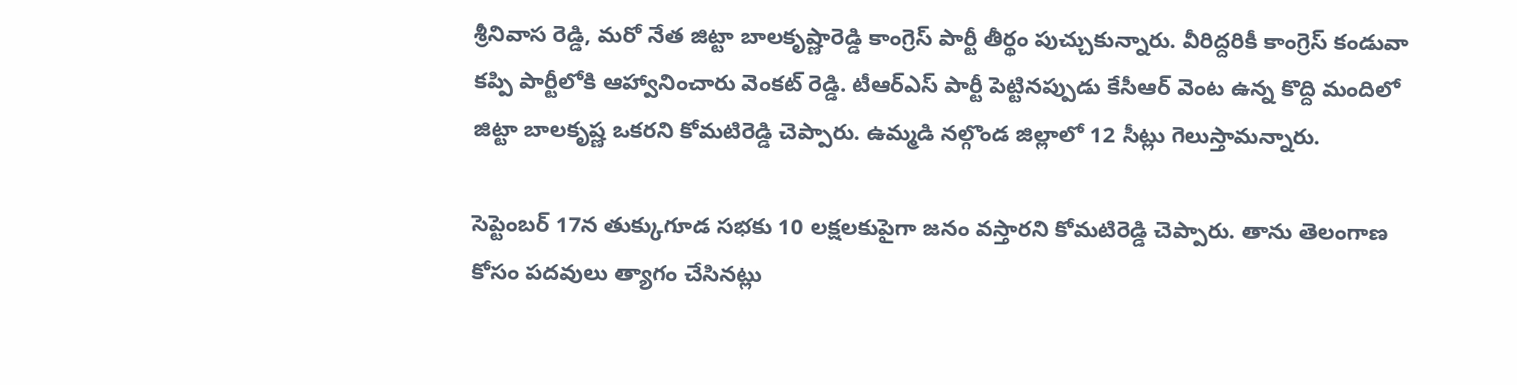శ్రీనివాస రెడ్డి, మరో నేత జిట్టా బాలకృష్ణారెడ్డి కాంగ్రెస్ పార్టీ తీర్థం పుచ్చుకున్నారు. వీరిద్దరికీ కాంగ్రెస్ కండువా కప్పి పార్టీలోకి ఆహ్వానించారు వెంకట్ రెడ్డి. టీఆర్ఎస్ పార్టీ పెట్టినప్పుడు కేసీఆర్ వెంట ఉన్న కొద్ది మందిలో జిట్టా బాలకృష్ణ ఒకరని కోమటిరెడ్డి చెప్పారు. ఉమ్మడి నల్గొండ జిల్లాలో 12 సీట్లు గెలుస్తామన్నారు.

సెప్టెంబర్ 17న తుక్కుగూడ సభకు 10 లక్షలకుపైగా జనం వస్తారని కోమటిరెడ్డి చెప్పారు. తాను తెలంగాణ కోసం పదవులు త్యాగం చేసినట్లు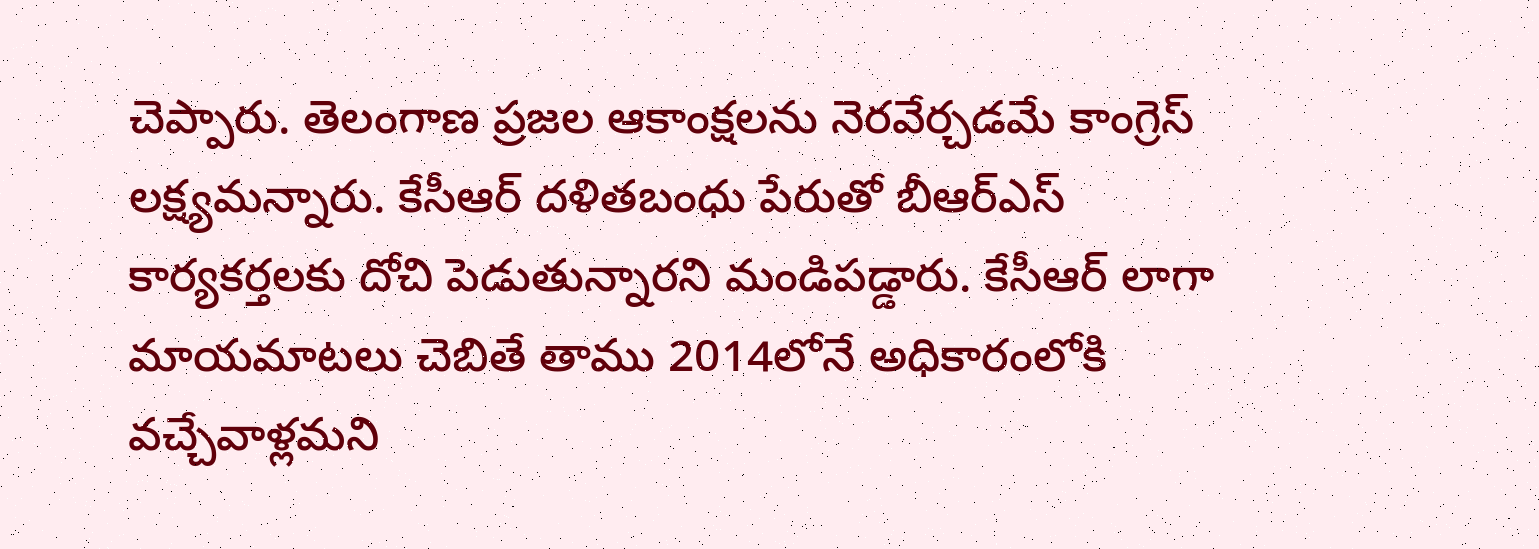చెప్పారు. తెలంగాణ ప్రజల ఆకాంక్షలను నెరవేర్చడమే కాంగ్రెస్ లక్ష్యమన్నారు. కేసీఆర్ దళితబంధు పేరుతో బీఆర్ఎస్ కార్యకర్తలకు దోచి పెడుతున్నారని మండిపడ్డారు. కేసీఆర్ లాగా మాయమాటలు చెబితే తాము 2014లోనే అధికారంలోకి వచ్చేవాళ్లమని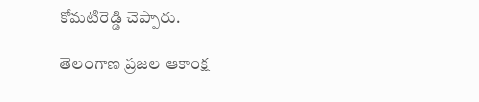కోమటిరెడ్డి చెప్పారు.

తెలంగాణ ప్రజల ఆకాంక్ష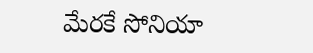మేరకే సోనియా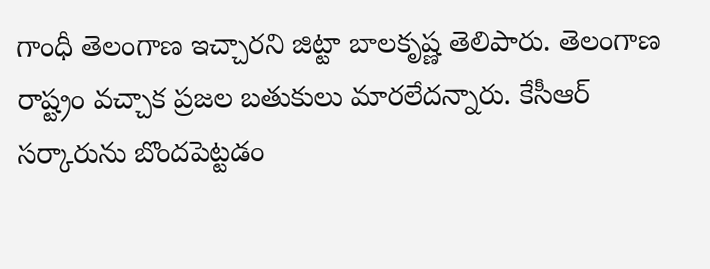గాంధీ తెలంగాణ ఇచ్చారని జిట్టా బాలకృష్ణ తెలిపారు. తెలంగాణ రాష్ట్రం వచ్చాక ప్రజల బతుకులు మారలేదన్నారు. కేసీఆర్ సర్కారును బొందపెట్టడం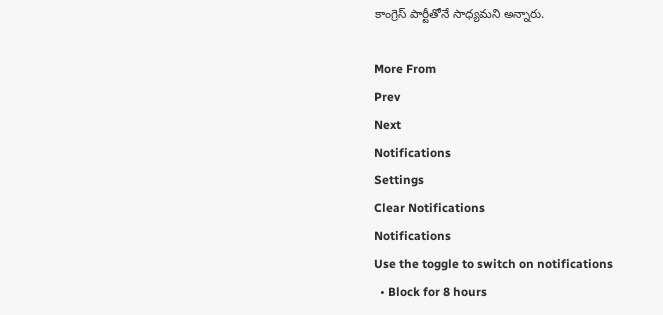కాంగ్రెస్ పార్టీతోనే సాధ్యమని అన్నారు.

More From
Prev
Next
Notifications
Settings
Clear Notifications
Notifications
Use the toggle to switch on notifications
  • Block for 8 hours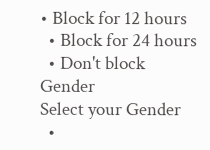• Block for 12 hours
  • Block for 24 hours
  • Don't block
Gender
Select your Gender
  •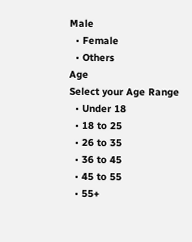Male
  • Female
  • Others
Age
Select your Age Range
  • Under 18
  • 18 to 25
  • 26 to 35
  • 36 to 45
  • 45 to 55
  • 55+